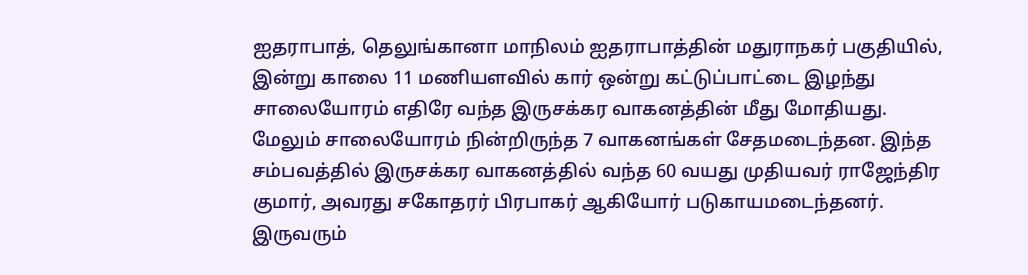ஐதராபாத், தெலுங்கானா மாநிலம் ஐதராபாத்தின் மதுராநகர் பகுதியில், இன்று காலை 11 மணியளவில் கார் ஒன்று கட்டுப்பாட்டை இழந்து சாலையோரம் எதிரே வந்த இருசக்கர வாகனத்தின் மீது மோதியது. மேலும் சாலையோரம் நின்றிருந்த 7 வாகனங்கள் சேதமடைந்தன. இந்த சம்பவத்தில் இருசக்கர வாகனத்தில் வந்த 60 வயது முதியவர் ராஜேந்திர குமார், அவரது சகோதரர் பிரபாகர் ஆகியோர் படுகாயமடைந்தனர். இருவரும்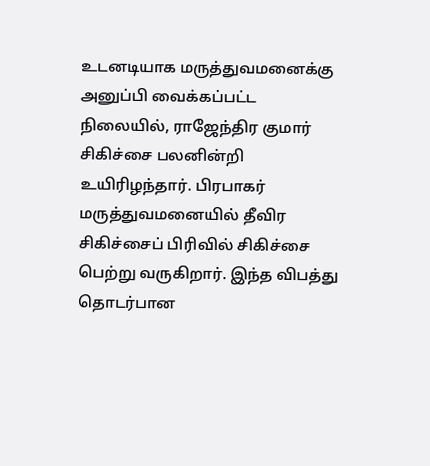உடனடியாக மருத்துவமனைக்கு அனுப்பி வைக்கப்பட்ட நிலையில், ராஜேந்திர குமார் சிகிச்சை பலனின்றி உயிரிழந்தார். பிரபாகர் மருத்துவமனையில் தீவிர சிகிச்சைப் பிரிவில் சிகிச்சை பெற்று வருகிறார். இந்த விபத்து தொடர்பான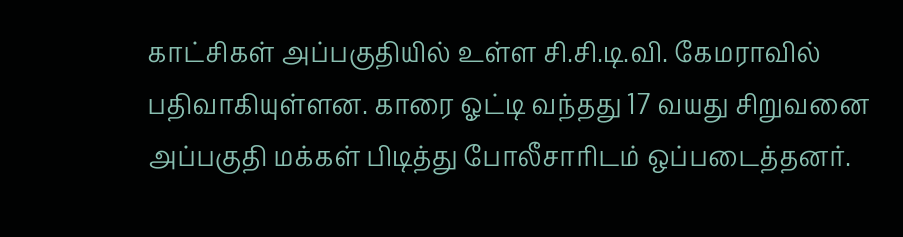காட்சிகள் அப்பகுதியில் உள்ள சி.சி.டி.வி. கேமராவில் பதிவாகியுள்ளன. காரை ஓட்டி வந்தது 17 வயது சிறுவனை அப்பகுதி மக்கள் பிடித்து போலீசாரிடம் ஒப்படைத்தனர்.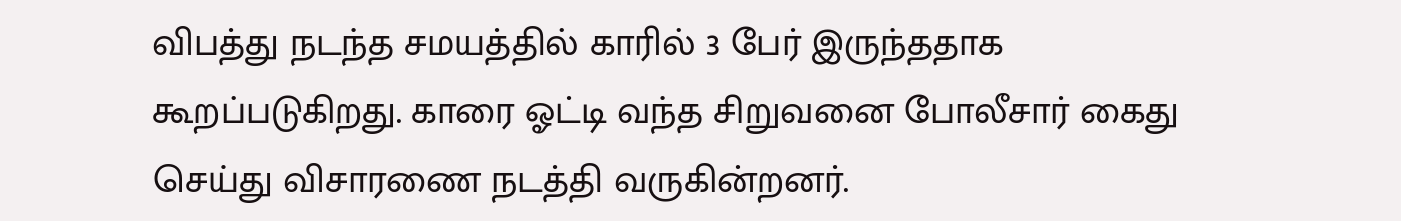விபத்து நடந்த சமயத்தில் காரில் 3 பேர் இருந்ததாக கூறப்படுகிறது. காரை ஓட்டி வந்த சிறுவனை போலீசார் கைது செய்து விசாரணை நடத்தி வருகின்றனர்.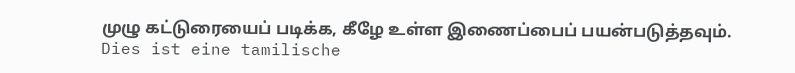முழு கட்டுரையைப் படிக்க, கீழே உள்ள இணைப்பைப் பயன்படுத்தவும்.
Dies ist eine tamilische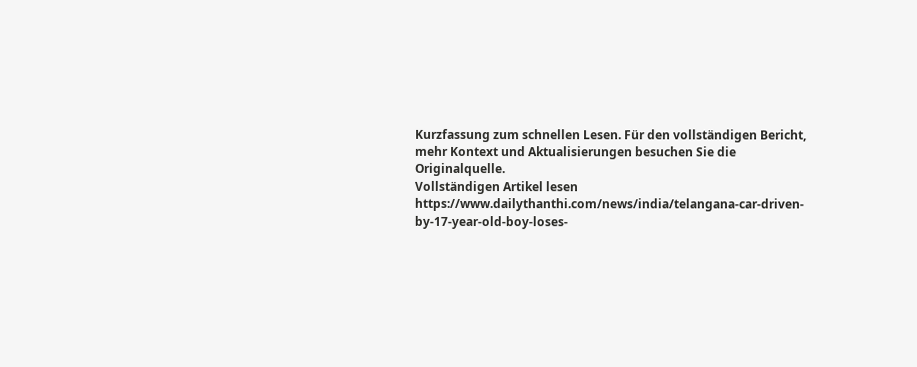Kurzfassung zum schnellen Lesen. Für den vollständigen Bericht, mehr Kontext und Aktualisierungen besuchen Sie die Originalquelle.
Vollständigen Artikel lesen
https://www.dailythanthi.com/news/india/telangana-car-driven-by-17-year-old-boy-loses-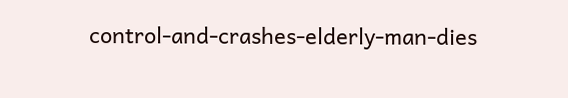control-and-crashes-elderly-man-dies